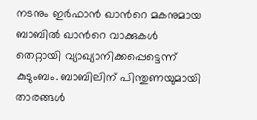നടനും ഇർഫാൻ ഖാന്‍റെ മകനുമായ ബാബിൽ ഖാന്‍റെ വാക്കുകൾ തെറ്റായി വ്യാഖ്യാനിക്കപ്പെട്ടെന്ന് കുടുംബം. ബാബിലിന് പിന്തുണയുമായി താരങ്ങൾ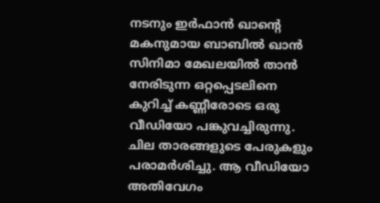നടനും ഇർഫാൻ ഖാന്‍റെ മകനുമായ ബാബിൽ ഖാൻ സിനിമാ മേഖലയിൽ താൻ നേരിടുന്ന ഒറ്റപ്പെടലിനെ കുറിച്ച് കണ്ണീരോടെ ഒരു വീഡിയോ പങ്കുവച്ചിരുന്നു. ചില താരങ്ങളുടെ പേരുകളും പരാമർശിച്ചു. ആ വീഡിയോ അതിവേഗം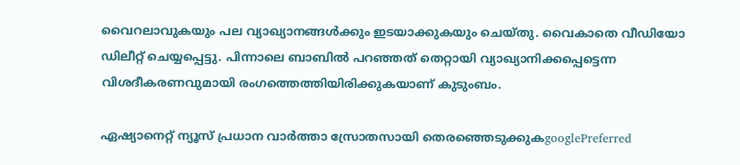വൈറലാവുകയും പല വ്യാഖ്യാനങ്ങൾക്കും ഇടയാക്കുകയും ചെയ്തു. വൈകാതെ വീഡിയോ ഡിലീറ്റ് ചെയ്യപ്പെട്ടു. പിന്നാലെ ബാബിൽ പറഞ്ഞത് തെറ്റായി വ്യാഖ്യാനിക്കപ്പെട്ടെന്ന വിശദീകരണവുമായി രംഗത്തെത്തിയിരിക്കുകയാണ് കുടുംബം.

ഏഷ്യാനെറ്റ് ന്യൂസ് പ്രധാന വാർത്താ സ്രോതസായി തെരഞ്ഞെടുക്കുകgooglePreferred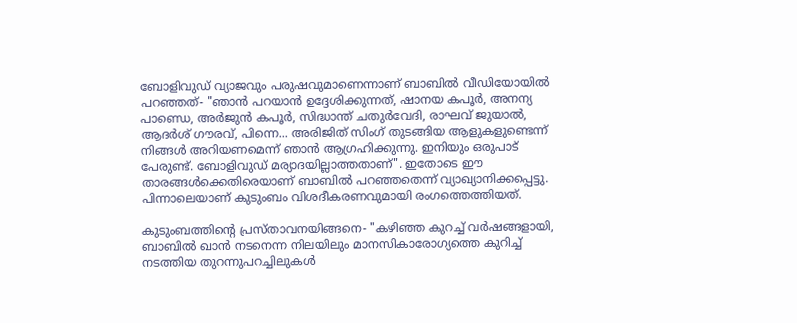ബോളിവുഡ് വ്യാജവും പരുഷവുമാണെന്നാണ് ബാബിൽ വീഡിയോയിൽ പറഞ്ഞത്- "ഞാൻ പറയാൻ ഉദ്ദേശിക്കുന്നത്, ഷാനയ കപൂർ, അനന്യ പാണ്ഡെ, അർജുൻ കപൂർ, സിദ്ധാന്ത് ചതുർവേദി, രാഘവ് ജുയാൽ, ആദർശ് ഗൗരവ്, പിന്നെ... അരിജിത് സിംഗ് തുടങ്ങിയ ആളുകളുണ്ടെന്ന് നിങ്ങൾ അറിയണമെന്ന് ഞാൻ ആഗ്രഹിക്കുന്നു. ഇനിയും ഒരുപാട് പേരുണ്ട്. ബോളിവുഡ് മര്യാദയില്ലാത്തതാണ്". ഇതോടെ ഈ താരങ്ങൾക്കെതിരെയാണ് ബാബിൽ പറഞ്ഞതെന്ന് വ്യാഖ്യാനിക്കപ്പെട്ടു. പിന്നാലെയാണ് കുടുംബം വിശദീകരണവുമായി രംഗത്തെത്തിയത്.

കുടുംബത്തിന്‍റെ പ്രസ്താവനയിങ്ങനെ- "കഴിഞ്ഞ കുറച്ച് വർഷങ്ങളായി, ബാബിൽ ഖാൻ നടനെന്ന നിലയിലും മാനസികാരോഗ്യത്തെ കുറിച്ച് നടത്തിയ തുറന്നുപറച്ചിലുകൾ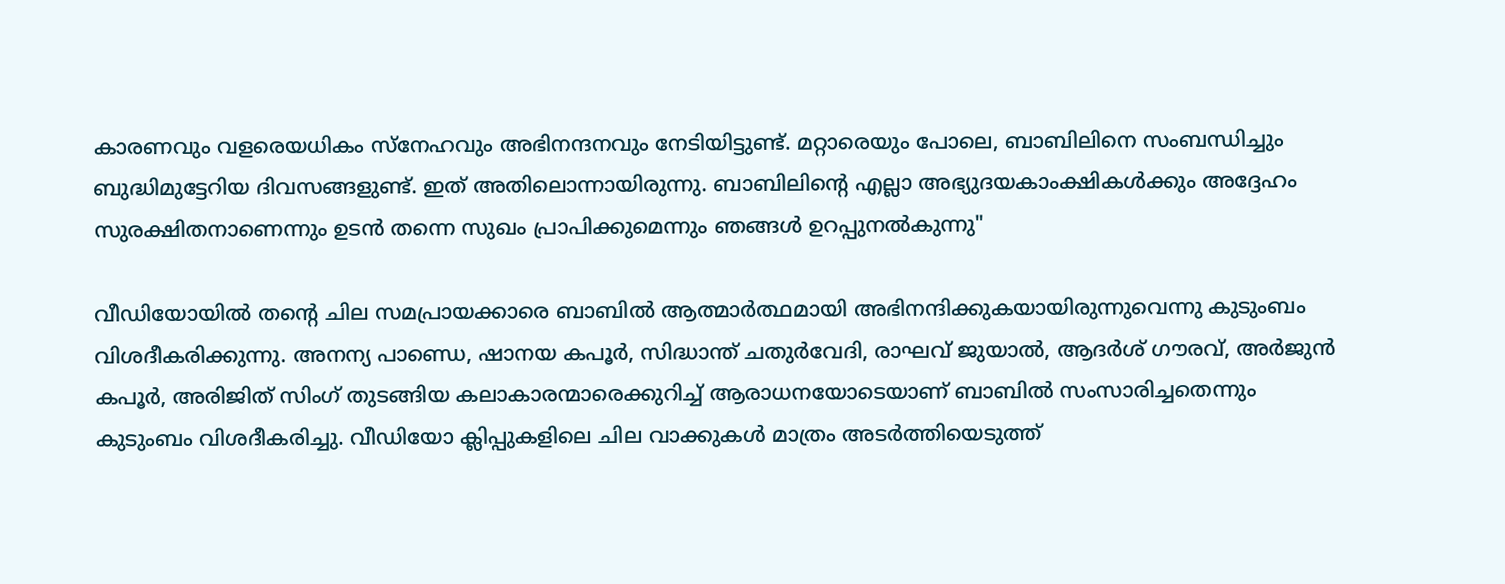കാരണവും വളരെയധികം സ്നേഹവും അഭിനന്ദനവും നേടിയിട്ടുണ്ട്. മറ്റാരെയും പോലെ, ബാബിലിനെ സംബന്ധിച്ചും ബുദ്ധിമുട്ടേറിയ ദിവസങ്ങളുണ്ട്. ഇത് അതിലൊന്നായിരുന്നു. ബാബിലിന്‍റെ എല്ലാ അഭ്യുദയകാംക്ഷികൾക്കും അദ്ദേഹം സുരക്ഷിതനാണെന്നും ഉടൻ തന്നെ സുഖം പ്രാപിക്കുമെന്നും ഞങ്ങൾ ഉറപ്പുനൽകുന്നു"

വീഡിയോയിൽ തന്റെ ചില സമപ്രായക്കാരെ ബാബിൽ ആത്മാർത്ഥമായി അഭിനന്ദിക്കുകയായിരുന്നുവെന്നു കുടുംബം വിശദീകരിക്കുന്നു. അനന്യ പാണ്ഡെ, ഷാനയ കപൂർ, സിദ്ധാന്ത് ചതുർവേദി, രാഘവ് ജുയാൽ, ആദർശ് ഗൗരവ്, അർജുൻ കപൂർ, അരിജിത് സിംഗ് തുടങ്ങിയ കലാകാരന്മാരെക്കുറിച്ച് ആരാധനയോടെയാണ് ബാബിൽ സംസാരിച്ചതെന്നും കുടുംബം വിശദീകരിച്ചു. വീഡിയോ ക്ലിപ്പുകളിലെ ചില വാക്കുകൾ മാത്രം അടർത്തിയെടുത്ത്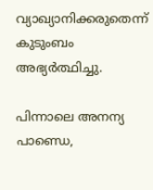വ്യാഖ്യാനിക്കരുതെന്ന് കുടുംബം അഭ്യർത്ഥിച്ചു.

പിന്നാലെ അനന്യ പാണ്ഡെ,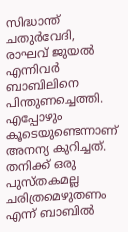സിദ്ധാന്ത് ചതുർവേദി, രാഘവ് ജുയൽ എന്നിവർ ബാബിലിനെ പിന്തുണച്ചെത്തി. എപ്പോഴും കൂടെയുണ്ടെന്നാണ് അനന്യ കുറിച്ചത്. തനിക്ക് ഒരു പുസ്തകമല്ല ചരിത്രമെഴുതണം എന്ന് ബാബിൽ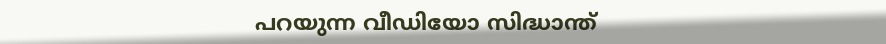പറയുന്ന വീഡിയോ സിദ്ധാന്ത്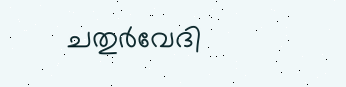ചതുർവേദി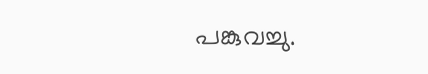പങ്കുവച്ചു.